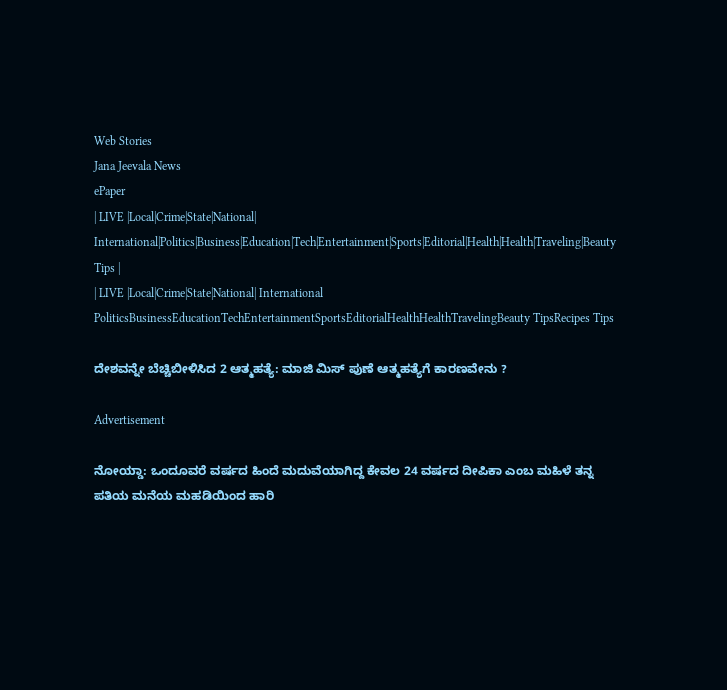Web Stories
Jana Jeevala News
ePaper
| LIVE |Local|Crime|State|National| International|Politics|Business|Education|Tech|Entertainment|Sports|Editorial|Health|Health|Traveling|Beauty Tips |
| LIVE |Local|Crime|State|National| International
PoliticsBusinessEducationTechEntertainmentSportsEditorialHealthHealthTravelingBeauty TipsRecipes Tips

ದೇಶವನ್ನೇ ಬೆಚ್ಚಿಬೀಳಿಸಿದ 2 ಆತ್ಮಹತ್ಯೆ: ಮಾಜಿ ಮಿಸ್ ಪುಣೆ ಆತ್ಮಹತ್ಯೆಗೆ ಕಾರಣವೇನು ?

Advertisement

ನೋಯ್ಡಾ: ಒಂದೂವರೆ ವರ್ಷದ ಹಿಂದೆ ಮದುವೆಯಾಗಿದ್ದ ಕೇವಲ 24 ವರ್ಷದ ದೀಪಿಕಾ ಎಂಬ ಮಹಿಳೆ ತನ್ನ ಪತಿಯ ಮನೆಯ ಮಹಡಿಯಿಂದ ಹಾರಿ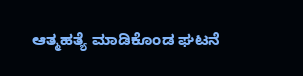ಆತ್ಮಹತ್ಯೆ ಮಾಡಿಕೊಂಡ ಘಟನೆ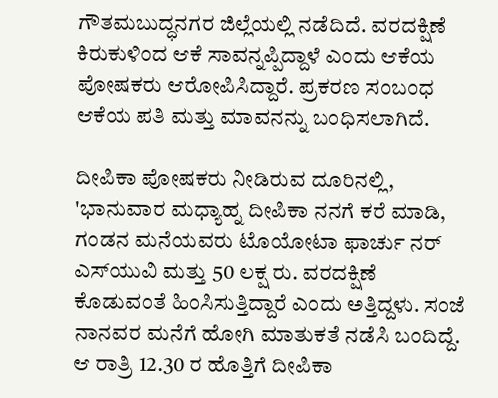ಗೌತಮಬುದ್ಧನಗರ ಜಿಲ್ಲೆಯಲ್ಲಿ ನಡೆದಿದೆ. ವರದಕ್ಷಿಣೆ ಕಿರುಕುಳಿಂದ ಆಕೆ ಸಾವನ್ನಪ್ಪಿದ್ದಾಳೆ ಎಂದು ಆಕೆಯ ಪೋಷಕರು ಆರೋಪಿಸಿದ್ದಾರೆ. ಪ್ರಕರಣ ಸಂಬಂಧ ಆಕೆಯ ಪತಿ ಮತ್ತು ಮಾವನನ್ನು ಬಂಧಿಸಲಾಗಿದೆ.

ದೀಪಿಕಾ ಪೋಷಕರು ನೀಡಿರುವ ದೂರಿನಲ್ಲಿ, 'ಭಾನುವಾರ ಮಧ್ಯಾಹ್ನ ದೀಪಿಕಾ ನನಗೆ ಕರೆ ಮಾಡಿ, ಗಂಡನ ಮನೆಯವರು ಟೊಯೋಟಾ ಫಾರ್ಚು ನರ್ ಎಸ್‌ಯುವಿ ಮತ್ತು 50 ಲಕ್ಷ ರು. ವರದಕ್ಷಿಣೆ ಕೊಡುವಂತೆ ಹಿಂಸಿಸುತ್ತಿದ್ದಾರೆ ಎಂದು ಅತ್ತಿದ್ದಳು. ಸಂಜೆ ನಾನವರ ಮನೆಗೆ ಹೋಗಿ ಮಾತುಕತೆ ನಡೆಸಿ ಬಂದಿದ್ದೆ. ಆ ರಾತ್ರಿ 12.30 ರ ಹೊತ್ತಿಗೆ ದೀಪಿಕಾ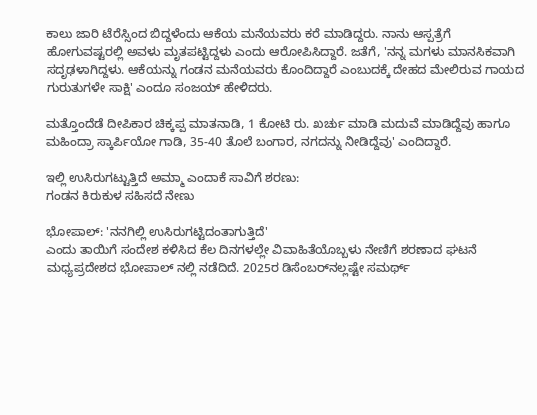ಕಾಲು ಜಾರಿ ಟೆರೆಸ್ಸಿಂದ ಬಿದ್ದಳೆಂದು ಆಕೆಯ ಮನೆಯವರು ಕರೆ ಮಾಡಿದ್ದರು. ನಾನು ಆಸ್ಪತ್ರೆಗೆ ಹೋಗುವಷ್ಟರಲ್ಲಿ ಅವಳು ಮೃತಪಟ್ಟಿದ್ದಳು ಎಂದು ಆರೋಪಿಸಿದ್ದಾರೆ. ಜತೆಗೆ, 'ನನ್ನ ಮಗಳು ಮಾನಸಿಕವಾಗಿ ಸದೃಢಳಾಗಿದ್ದಳು. ಆಕೆಯನ್ನು ಗಂಡನ ಮನೆಯವರು ಕೊಂದಿದ್ದಾರೆ ಎಂಬುದಕ್ಕೆ ದೇಹದ ಮೇಲಿರುವ ಗಾಯದ ಗುರುತುಗಳೇ ಸಾಕ್ಷಿ' ಎಂದೂ ಸಂಜಯ್ ಹೇಳಿದರು.

ಮತ್ತೊಂದೆಡೆ ದೀಪಿಕಾರ ಚಿಕ್ಕಪ್ಪ ಮಾತನಾಡಿ, 1 ಕೋಟಿ ರು. ಖರ್ಚು ಮಾಡಿ ಮದುವೆ ಮಾಡಿದ್ದೆವು ಹಾಗೂ ಮಹಿಂದ್ರಾ ಸ್ಕಾರ್ಪಿಯೋ ಗಾಡಿ, 35-40 ತೊಲೆ ಬಂಗಾರ, ನಗದನ್ನು ನೀಡಿದ್ದೆವು' ಎಂದಿದ್ದಾರೆ.

ಇಲ್ಲಿ ಉಸಿರುಗಟ್ಟುತ್ತಿದೆ ಅಮ್ಮಾ ಎಂದಾಕೆ ಸಾವಿಗೆ ಶರಣು:
ಗಂಡನ ಕಿರುಕುಳ ಸಹಿಸದೆ ನೇಣು

ಭೋಪಾಲ್: 'ನನಗಿಲ್ಲಿ ಉಸಿರುಗಟ್ಟಿದಂತಾಗುತ್ತಿದೆ'
ಎಂದು ತಾಯಿಗೆ ಸಂದೇಶ ಕಳಿಸಿದ ಕೆಲ ದಿನಗಳಲ್ಲೇ ವಿವಾಹಿತೆಯೊಬ್ಬಳು ನೇಣಿಗೆ ಶರಣಾದ ಘಟನೆ ಮಧ್ಯಪ್ರದೇಶದ ಭೋಪಾಲ್ ನಲ್ಲಿ ನಡೆದಿದೆ. 2025ರ ಡಿಸೆಂಬರ್‌ನಲ್ಲಷ್ಟೇ ಸಮರ್ಥ್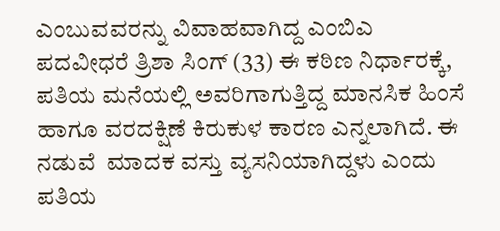ಎಂಬುವವರನ್ನು ವಿವಾಹವಾಗಿದ್ದ ಎಂಬಿಎ ಪದವೀಧರೆ ತ್ರಿಶಾ ಸಿಂಗ್‌ (33) ಈ ಕಠಿಣ ನಿರ್ಧಾರಕ್ಕೆ, ಪತಿಯ ಮನೆಯಲ್ಲಿ ಅವರಿಗಾಗುತ್ತಿದ್ದ ಮಾನಸಿಕ ಹಿಂಸೆ ಹಾಗೂ ವರದಕ್ಷಿಣೆ ಕಿರುಕುಳ ಕಾರಣ ಎನ್ನಲಾಗಿದೆ. ಈ ನಡುವೆ  ಮಾದಕ ವಸ್ತು ವ್ಯಸನಿಯಾಗಿದ್ದಳು ಎಂದು ಪತಿಯ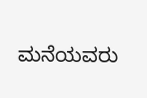ಮನೆಯವರು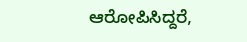ಆರೋಪಿಸಿದ್ದರೆ,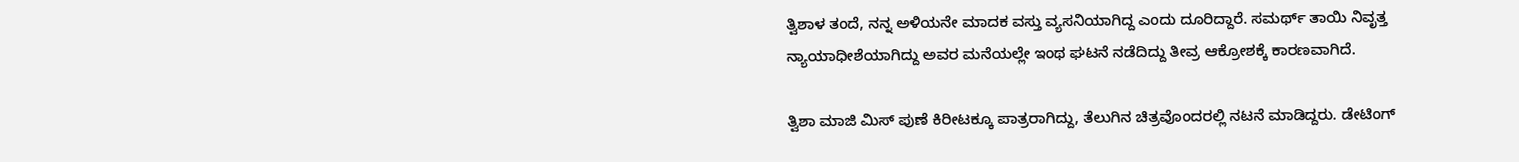ತ್ವಿಶಾಳ ತಂದೆ, ನನ್ನ ಅಳಿಯನೇ ಮಾದಕ ವಸ್ತು ವ್ಯಸನಿಯಾಗಿದ್ದ ಎಂದು ದೂರಿದ್ದಾರೆ. ಸಮರ್ಥ್ ತಾಯಿ ನಿವೃತ್ತ ನ್ಯಾಯಾಧೀಶೆಯಾಗಿದ್ದು ಅವರ ಮನೆಯಲ್ಲೇ ಇಂಥ ಘಟನೆ ನಡೆದಿದ್ದು ತೀವ್ರ ಆಕ್ರೋಶಕ್ಕೆ ಕಾರಣವಾಗಿದೆ.

ತ್ವಿಶಾ ಮಾಜಿ ಮಿಸ್ ಪುಣೆ ಕಿರೀಟಕ್ಕೂ ಪಾತ್ರರಾಗಿದ್ದು, ತೆಲುಗಿನ ಚಿತ್ರವೊಂದರಲ್ಲಿ ನಟನೆ ಮಾಡಿದ್ದರು. ಡೇಟಿಂಗ್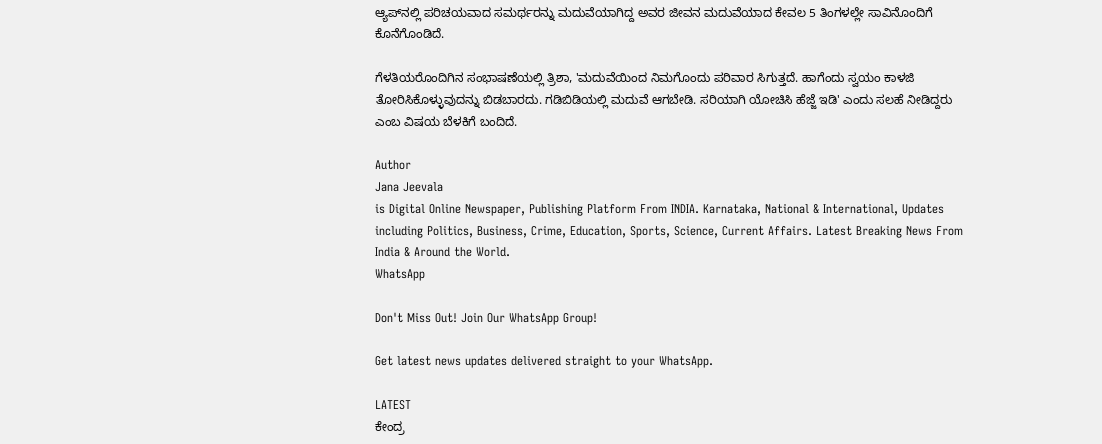ಆ್ಯಪ್‌ನಲ್ಲಿ ಪರಿಚಯವಾದ ಸಮರ್ಥರನ್ನು ಮದುವೆಯಾಗಿದ್ದ ಅವರ ಜೀವನ ಮದುವೆಯಾದ ಕೇವಲ 5 ತಿಂಗಳಲ್ಲೇ ಸಾವಿನೊಂದಿಗೆ ಕೊನೆಗೊಂಡಿದೆ.

ಗೆಳತಿಯರೊಂದಿಗಿನ ಸಂಭಾಷಣೆಯಲ್ಲಿ ತ್ರಿಶಾ, 'ಮದುವೆಯಿಂದ ನಿಮಗೊಂದು ಪರಿವಾರ ಸಿಗುತ್ತದೆ. ಹಾಗೆಂದು ಸ್ವಯಂ ಕಾಳಜಿ ತೋರಿಸಿಕೊಳ್ಳುವುದನ್ನು ಬಿಡಬಾರದು. ಗಡಿಬಿಡಿಯಲ್ಲಿ ಮದುವೆ ಆಗಬೇಡಿ. ಸರಿಯಾಗಿ ಯೋಚಿಸಿ ಹೆಜ್ಜೆ ಇಡಿ' ಎಂದು ಸಲಹೆ ನೀಡಿದ್ದರು ಎಂಬ ವಿಷಯ ಬೆಳಕಿಗೆ ಬಂದಿದೆ.

Author
Jana Jeevala
is Digital Online Newspaper, Publishing Platform From INDIA. Karnataka, National & International, Updates including Politics, Business, Crime, Education, Sports, Science, Current Affairs. Latest Breaking News From India & Around the World.
WhatsApp

Don't Miss Out! Join Our WhatsApp Group!

Get latest news updates delivered straight to your WhatsApp.

LATEST
ಕೇಂದ್ರ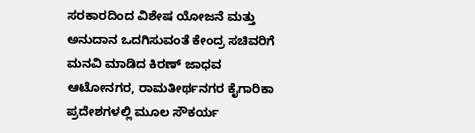ಸರಕಾರದಿಂದ ವಿಶೇಷ ಯೋಜನೆ ಮತ್ತು ಅನುದಾನ ಒದಗಿಸುವಂತೆ ಕೇಂದ್ರ ಸಚಿವರಿಗೆ ಮನವಿ ಮಾಡಿದ ಕಿರಣ್ ಜಾಧವ ಆಟೋನಗರ, ರಾಮತೀರ್ಥನಗರ ಕೈಗಾರಿಕಾ ಪ್ರದೇಶಗಳಲ್ಲಿ ಮೂಲ ಸೌಕರ್ಯ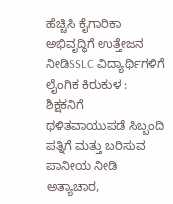ಹೆಚ್ಚಿಸಿ ಕೈಗಾರಿಕಾ ಅಭಿವೃದ್ಧಿಗೆ ಉತ್ತೇಜನ ನೀಡಿSSLC ವಿದ್ಯಾರ್ಥಿಗಳಿಗೆ ಲೈಂಗಿಕ ಕಿರುಕುಳ : ಶಿಕ್ಷಕನಿಗೆ ಥಳಿತವಾಯುಪಡೆ ಸಿಬ್ಬಂದಿ ಪತ್ನಿಗೆ ಮತ್ತು ಬರಿಸುವ ಪಾನೀಯ ನೀಡಿ ಅತ್ಯಾಚಾರ,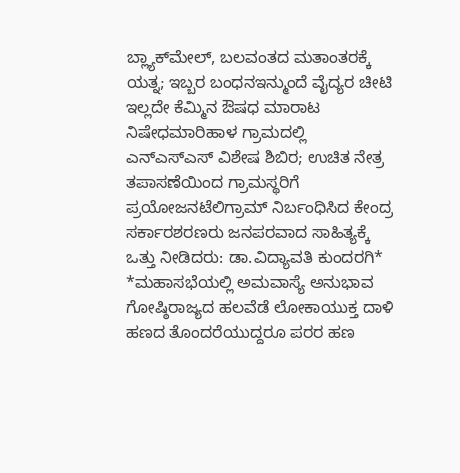ಬ್ಲ್ಯಾಕ್‌ಮೇಲ್, ಬಲವಂತದ ಮತಾಂತರಕ್ಕೆ ಯತ್ನ; ಇಬ್ಬರ ಬಂಧನಇನ್ಮುಂದೆ ವೈದ್ಯರ ಚೀಟಿ ಇಲ್ಲದೇ ಕೆಮ್ಮಿನ ಔಷಧ ಮಾರಾಟ ನಿಷೇಧಮಾರಿಹಾಳ ಗ್ರಾಮದಲ್ಲಿ ಎನ್‌ಎಸ್‌ಎಸ್ ವಿಶೇಷ ಶಿಬಿರ; ಉಚಿತ ನೇತ್ರ ತಪಾಸಣೆಯಿಂದ ಗ್ರಾಮಸ್ಥರಿಗೆ ಪ್ರಯೋಜನಟೆಲಿಗ್ರಾಮ್ ನಿರ್ಬಂಧಿಸಿದ ಕೇಂದ್ರ ಸರ್ಕಾರಶರಣರು ಜನಪರವಾದ ಸಾಹಿತ್ಯಕ್ಕೆ ಒತ್ತು ನೀಡಿದರು: ಡಾ.ವಿದ್ಯಾವತಿ ಕುಂದರಗಿ* *ಮಹಾಸಭೆಯಲ್ಲಿ ಅಮವಾಸ್ಯೆ ಅನುಭಾವ ಗೋಷ್ಠಿರಾಜ್ಯದ ಹಲವೆಡೆ ಲೋಕಾಯುಕ್ತ ದಾಳಿ ಹಣದ ತೊಂದರೆಯುದ್ದರೂ ಪರರ ಹಣ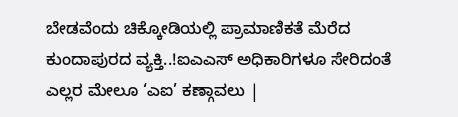ಬೇಡವೆಂದು ಚಿಕ್ಕೋಡಿಯಲ್ಲಿ ಪ್ರಾಮಾಣಿಕತೆ ಮೆರೆದ ಕುಂದಾಪುರದ ವ್ಯಕ್ತಿ..!ಐಎಎಸ್‌ ಅಧಿಕಾರಿಗಳೂ ಸೇರಿದಂತೆ ಎಲ್ಲರ ಮೇಲೂ ‘ಎಐ’ ಕಣ್ಗಾವಲು |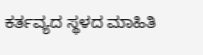ಕರ್ತವ್ಯದ ಸ್ಥಳದ ಮಾಹಿತಿ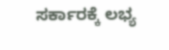ಸರ್ಕಾರಕ್ಕೆ ಲಭ್ಯ